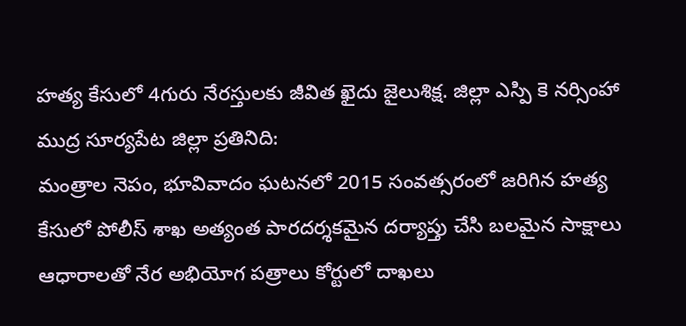హత్య కేసులో 4గురు నేరస్తులకు జీవిత ఖైదు జైలుశిక్ష. జిల్లా ఎస్పి కె నర్సింహా
ముద్ర సూర్యపేట జిల్లా ప్రతినిది:
మంత్రాల నెపం, భూవివాదం ఘటనలో 2015 సంవత్సరంలో జరిగిన హత్య కేసులో పోలీస్ శాఖ అత్యంత పారదర్శకమైన దర్యాప్తు చేసి బలమైన సాక్షాలు ఆధారాలతో నేర అభియోగ పత్రాలు కోర్టులో దాఖలు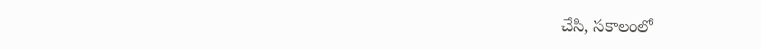చేసి, సకాలంలో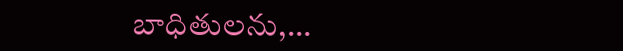బాధితులను,…